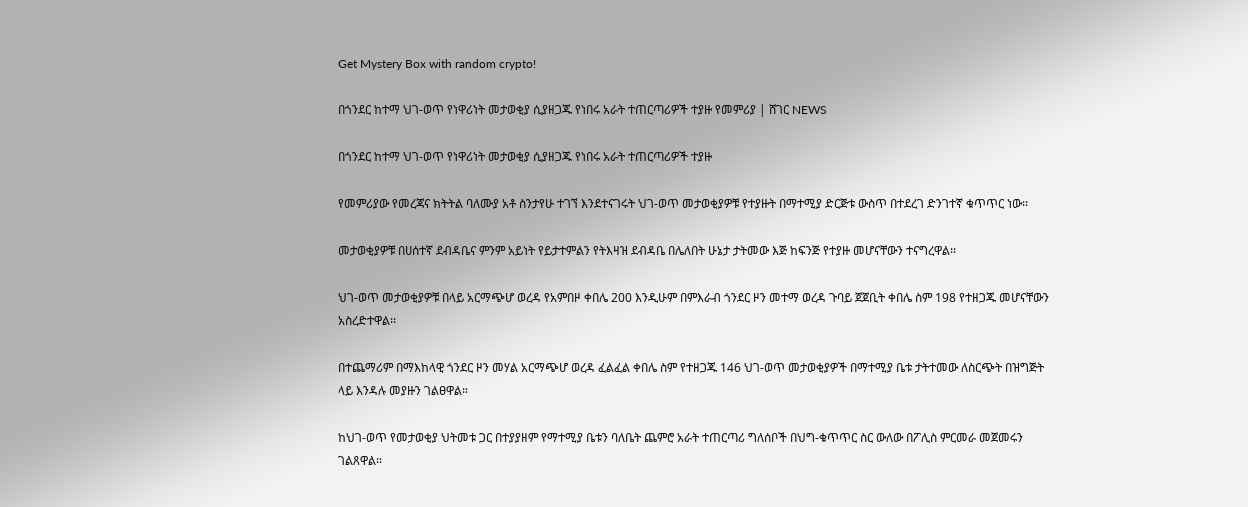Get Mystery Box with random crypto!

በጎንደር ከተማ ህገ-ወጥ የነዋሪነት መታወቂያ ሲያዘጋጁ የነበሩ አራት ተጠርጣሪዎች ተያዙ የመምሪያ | ሸገር NEWS

በጎንደር ከተማ ህገ-ወጥ የነዋሪነት መታወቂያ ሲያዘጋጁ የነበሩ አራት ተጠርጣሪዎች ተያዙ

የመምሪያው የመረጃና ክትትል ባለሙያ አቶ ስንታየሁ ተገኘ እንደተናገሩት ህገ-ወጥ መታወቂያዎቹ የተያዙት በማተሚያ ድርጅቱ ውስጥ በተደረገ ድንገተኛ ቁጥጥር ነው፡፡

መታወቂያዎቹ በሀሰተኛ ደብዳቤና ምንም አይነት የይታተምልን የትእዛዝ ደብዳቤ በሌለበት ሁኔታ ታትመው እጅ ከፍንጅ የተያዙ መሆናቸውን ተናግረዋል፡፡

ህገ-ወጥ መታወቂያዎቹ በላይ አርማጭሆ ወረዳ የአምበዞ ቀበሌ 200 እንዲሁም በምእራብ ጎንደር ዞን መተማ ወረዳ ጉባይ ጀጀቢት ቀበሌ ስም 198 የተዘጋጁ መሆናቸውን አስረድተዋል፡፡

በተጨማሪም በማእከላዊ ጎንደር ዞን መሃል አርማጭሆ ወረዳ ፈልፈል ቀበሌ ስም የተዘጋጁ 146 ህገ-ወጥ መታወቂያዎች በማተሚያ ቤቱ ታትተመው ለስርጭት በዝግጅት ላይ እንዳሉ መያዙን ገልፀዋል።

ከህገ-ወጥ የመታወቂያ ህትመቱ ጋር በተያያዘም የማተሚያ ቤቱን ባለቤት ጨምሮ አራት ተጠርጣሪ ግለሰቦች በህግ-ቁጥጥር ስር ውለው በፖሊስ ምርመራ መጀመሩን ገልጸዋል፡፡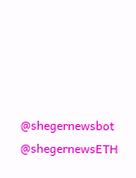@shegernewsbot
@shegernewsETH